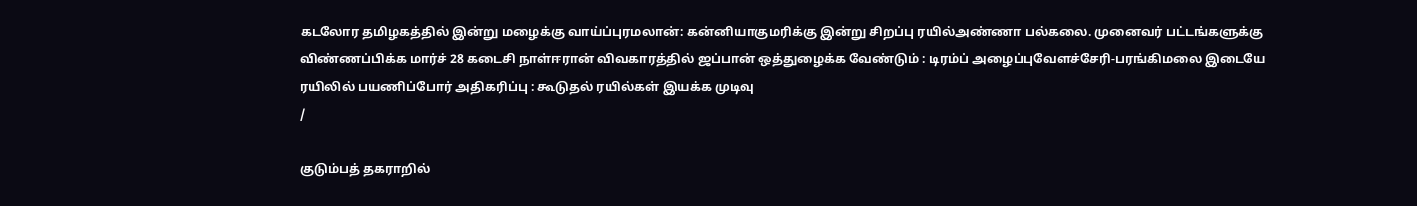கடலோர தமிழகத்தில் இன்று மழைக்கு வாய்ப்புரமலான்: கன்னியாகுமரிக்கு இன்று சிறப்பு ரயில்அண்ணா பல்கலை. முனைவர் பட்டங்களுக்கு விண்ணப்பிக்க மார்ச் 28 கடைசி நாள்ஈரான் விவகாரத்தில் ஜப்பான் ஒத்துழைக்க வேண்டும் : டிரம்ப் அழைப்புவேளச்சேரி-பரங்கிமலை இடையே ரயிலில் பயணிப்போர் அதிகரிப்பு : கூடுதல் ரயில்கள் இயக்க முடிவு
/

குடும்பத் தகராறில்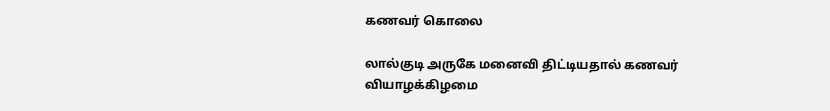கணவர் கொலை

லால்குடி அருகே மனைவி திட்டியதால் கணவர் வியாழக்கிழமை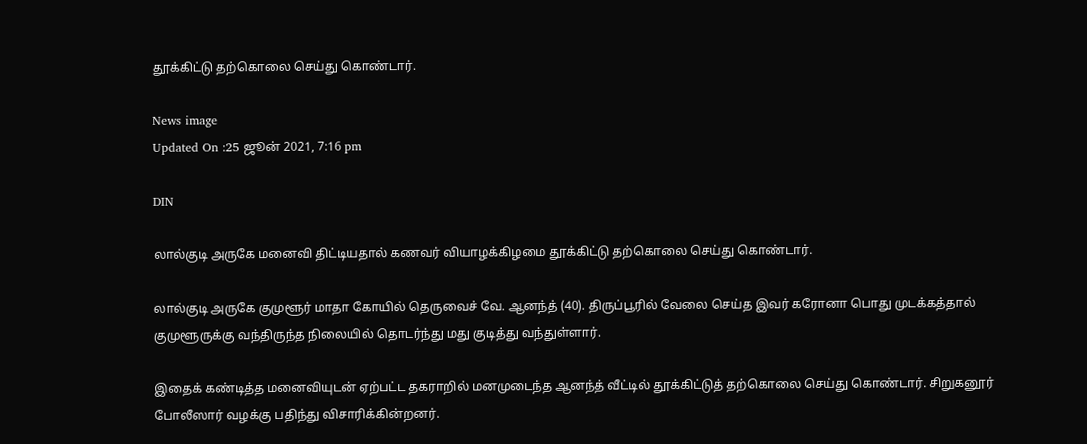தூக்கிட்டு தற்கொலை செய்து கொண்டார்.

News image
Updated On :25 ஜூன் 2021, 7:16 pm

DIN

லால்குடி அருகே மனைவி திட்டியதால் கணவர் வியாழக்கிழமை தூக்கிட்டு தற்கொலை செய்து கொண்டார்.

லால்குடி அருகே குமுளூர் மாதா கோயில் தெருவைச் வே. ஆனந்த் (40). திருப்பூரில் வேலை செய்த இவர் கரோனா பொது முடக்கத்தால் குமுளூருக்கு வந்திருந்த நிலையில் தொடர்ந்து மது குடித்து வந்துள்ளார்.

இதைக் கண்டித்த மனைவியுடன் ஏற்பட்ட தகராறில் மனமுடைந்த ஆனந்த் வீட்டில் தூக்கிட்டுத் தற்கொலை செய்து கொண்டார். சிறுகனூர் போலீஸார் வழக்கு பதிந்து விசாரிக்கின்றனர்.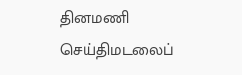தினமணி செய்திமடலைப்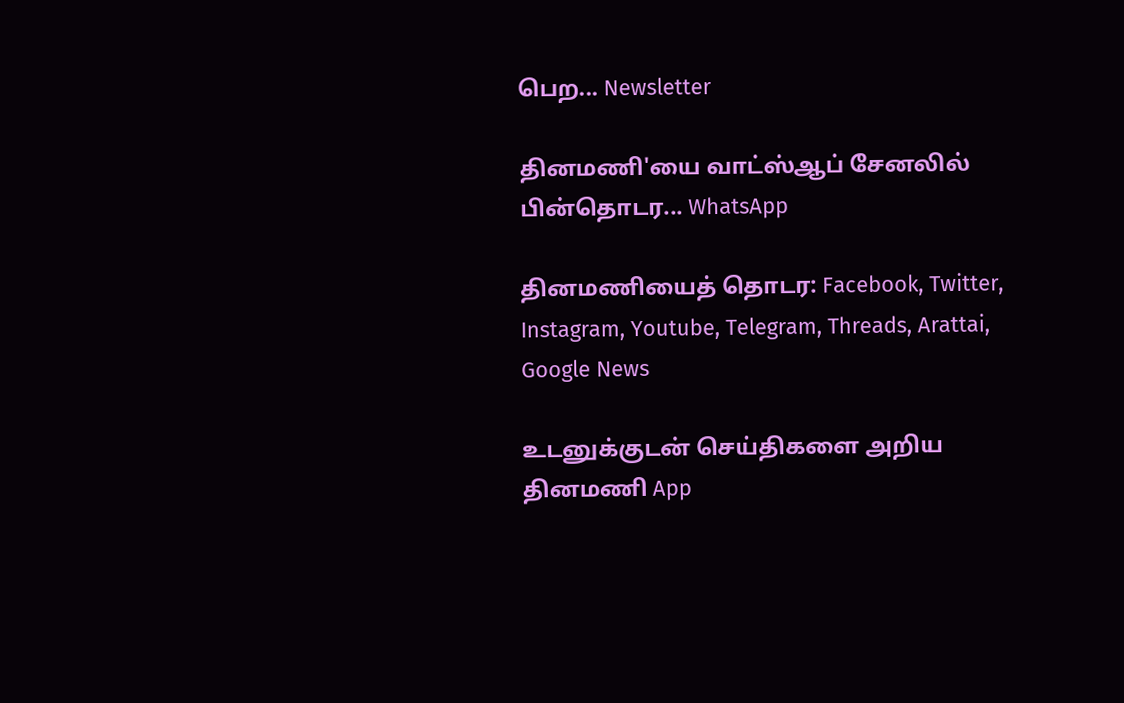பெற... Newsletter

தினமணி'யை வாட்ஸ்ஆப் சேனலில் பின்தொடர... WhatsApp

தினமணியைத் தொடர: Facebook, Twitter, Instagram, Youtube, Telegram, Threads, Arattai, Google News

உடனுக்குடன் செய்திகளை அறிய தினமணி App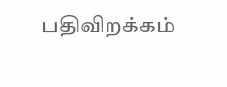பதிவிறக்கம்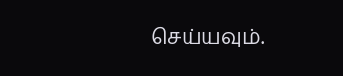செய்யவும்.